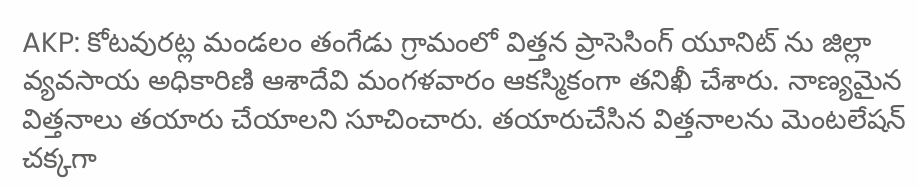AKP: కోటవురట్ల మండలం తంగేడు గ్రామంలో విత్తన ప్రాసెసింగ్ యూనిట్ ను జిల్లా వ్యవసాయ అధికారిణి ఆశాదేవి మంగళవారం ఆకస్మికంగా తనిఖీ చేశారు. నాణ్యమైన విత్తనాలు తయారు చేయాలని సూచించారు. తయారుచేసిన విత్తనాలను మెంటలేషన్ చక్కగా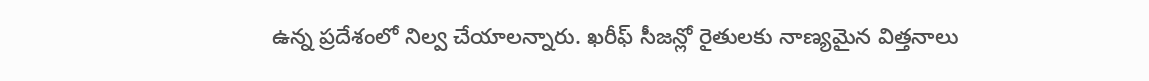ఉన్న ప్రదేశంలో నిల్వ చేయాలన్నారు. ఖరీఫ్ సీజన్లో రైతులకు నాణ్యమైన విత్తనాలు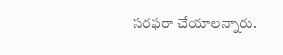సరఫరా చేయాలన్నారు.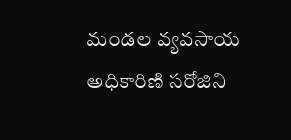మండల వ్యవసాయ అధికారిణి సరోజిని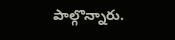పాల్గొన్నారు.